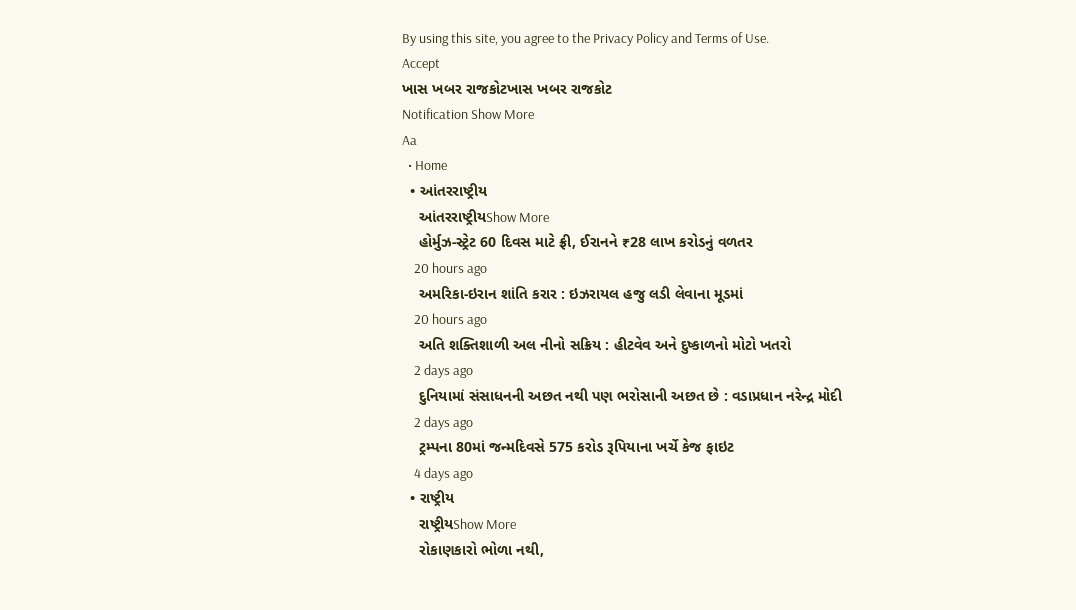By using this site, you agree to the Privacy Policy and Terms of Use.
Accept
ખાસ ખબર રાજકોટખાસ ખબર રાજકોટ
Notification Show More
Aa
  • Home
  • આંતરરાષ્ટ્રીય
    આંતરરાષ્ટ્રીયShow More
    હોર્મુઝ-સ્ટ્રેટ 60 દિવસ માટે ફ્રી, ઈરાનને ₹28 લાખ કરોડનું વળતર
    20 hours ago
    અમરિકા-ઇરાન શાંતિ કરાર : ઇઝરાયલ હજુ લડી લેવાના મૂડમાં
    20 hours ago
    અતિ શક્તિશાળી અલ નીનો સક્રિય : હીટવેવ અને દુષ્કાળનો મોટો ખતરો
    2 days ago
    દુનિયામાં સંસાધનની અછત નથી પણ ભરોસાની અછત છે : વડાપ્રધાન નરેન્દ્ર મોદી
    2 days ago
    ટ્રમ્પના 80માં જન્મદિવસે 575 કરોડ રૂપિયાના ખર્ચે કેજ ફાઇટ
    4 days ago
  • રાષ્ટ્રીય
    રાષ્ટ્રીયShow More
    રોકાણકારો ભોળા નથી,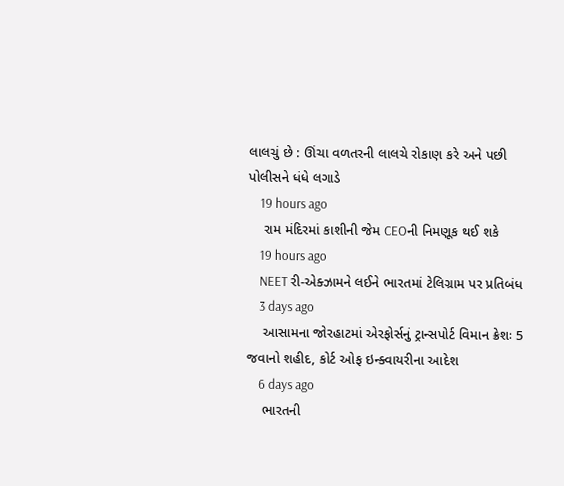લાલચું છે : ઊંચા વળતરની લાલચે રોકાણ કરે અને પછી પોલીસને ધંધે લગાડે
    19 hours ago
    રામ મંદિરમાં કાશીની જેમ CEOની નિમણૂક થઈ શકે
    19 hours ago
    NEET રી-એક્ઝામને લઈને ભારતમાં ટેલિગ્રામ પર પ્રતિબંધ
    3 days ago
    આસામના જોરહાટમાં એરફોર્સનું ટ્રાન્સપોર્ટ વિમાન ક્રેશઃ 5 જવાનો શહીદ, કોર્ટ ઓફ ઇન્ક્વાયરીના આદેશ
    6 days ago
    ભારતની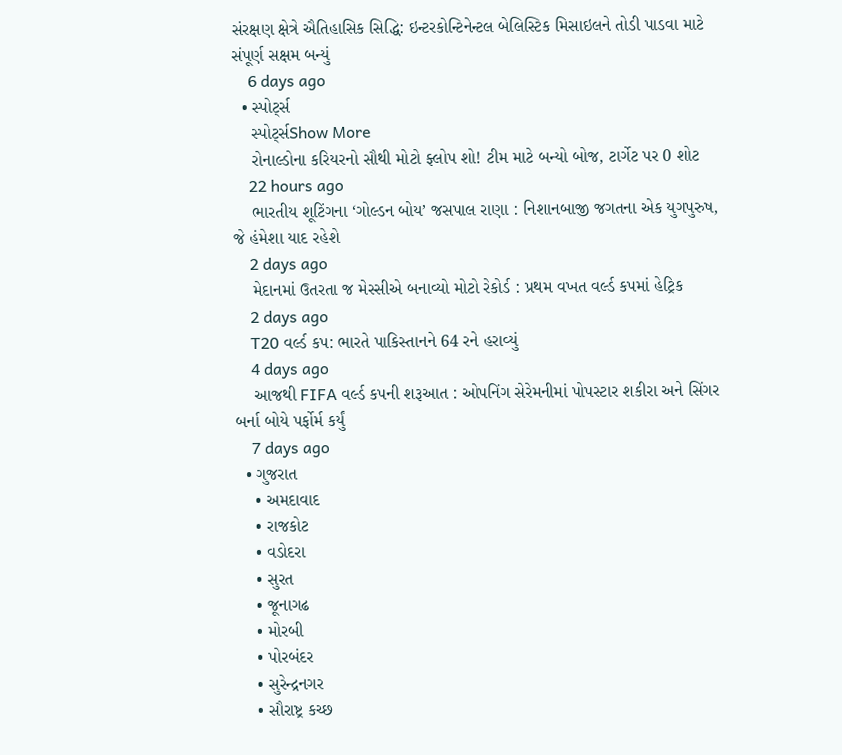સંરક્ષણ ક્ષેત્રે ઐતિહાસિક સિદ્ધિ: ઇન્ટરકોન્ટિનેન્ટલ બેલિસ્ટિક મિસાઇલને તોડી પાડવા માટે સંપૂર્ણ સક્ષમ બન્યું
    6 days ago
  • સ્પોર્ટ્સ
    સ્પોર્ટ્સShow More
    રોનાલ્ડોના કરિયરનો સૌથી મોટો ફ્લોપ શો! ટીમ માટે બન્યો બોજ, ટાર્ગેટ પર 0 શોટ
    22 hours ago
    ભારતીય શૂટિંગના ‘ગોલ્ડન બોય’ જસપાલ રાણા : નિશાનબાજી જગતના એક યુગપુરુષ, જે હંમેશા યાદ રહેશે
    2 days ago
    મેદાનમાં ઉતરતા જ મેસ્સીએ બનાવ્યો મોટો રેકોર્ડ : પ્રથમ વખત વર્લ્ડ કપમાં હેટ્રિક
    2 days ago
    T20 વર્લ્ડ કપ: ભારતે પાકિસ્તાનને 64 રને હરાવ્યું
    4 days ago
    આજથી FIFA વર્લ્ડ કપની શરૂઆત : ઓપનિંગ સેરેમનીમાં પોપસ્ટાર શકીરા અને સિંગર બર્ના બોયે પર્ફોર્મ કર્યું
    7 days ago
  • ગુજરાત
    • અમદાવાદ
    • રાજકોટ
    • વડોદરા
    • સુરત
    • જૂનાગઢ
    • મોરબી
    • પોરબંદર
    • સુરેન્દ્રનગર
    • સૌરાષ્ટ્ર કચ્છ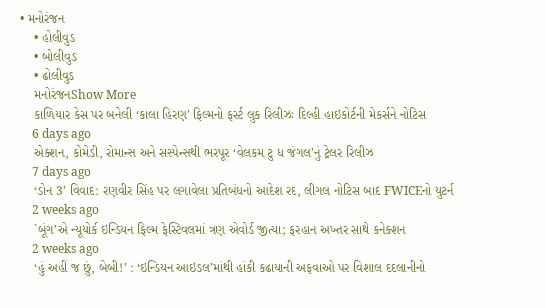• મનોરંજન
    • હોલીવુડ
    • બોલીવુડ
    • ઢોલીવુડ
    મનોરંજનShow More
    કાળિયાર કેસ પર બનેલી ‘કાલા હિરણ’ ફિલ્મનો ફર્સ્ટ લુક રિલીઝઃ દિલ્હી હાઇકોર્ટની મેકર્સને નોટિસ
    6 days ago
    એક્શન, કોમેડી, રોમાન્સ અને સસ્પેન્સથી ભરપૂર ‘વેલકમ ટુ ધ જંગલ’નું ટ્રેલર રિલીઝ
    7 days ago
    ‘ડોન 3’ વિવાદ: રણવીર સિંહ પર લગાવેલા પ્રતિબંધનો આદેશ રદ, લીગલ નોટિસ બાદ FWICEનો યુટર્ન
    2 weeks ago
    `બૂંગ’એ ન્યૂયોર્ક ઇન્ડિયન ફિલ્મ ફેસ્ટિવલમાં ત્રણ એવોર્ડ જીત્યા; ફરહાન અખ્તર સાથે કનેક્શન
    2 weeks ago
    ‘હું અહીં જ છું, બેબી!’ : ‘ઇન્ડિયન આઇડલ’માંથી હાંકી કઢાયાની અફવાઓ પર વિશાલ દદલાનીનો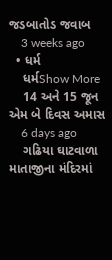જડબાતોડ જવાબ
    3 weeks ago
  • ધર્મ
    ધર્મShow More
    14 અને 15 જૂન એમ બે દિવસ અમાસ
    6 days ago
    ગઢિયા ઘાટવાળા માતાજીના મંદિરમાં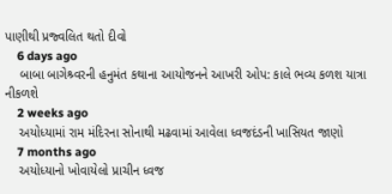પાણીથી પ્રજ્વલિત થતો દીવો
    6 days ago
    બાબા બાગેશ્ર્વરની હનુમંત કથાના આયોજનને આખરી ઓપ: કાલે ભવ્ય કળશ યાત્રા નીકળશે
    2 weeks ago
    અયોધ્યામાં રામ મંદિરના સોનાથી મઢવામાં આવેલા ધ્વજદંડની ખાસિયત જાણો
    7 months ago
    અયોધ્યાનો ખોવાયેલો પ્રાચીન ધ્વજ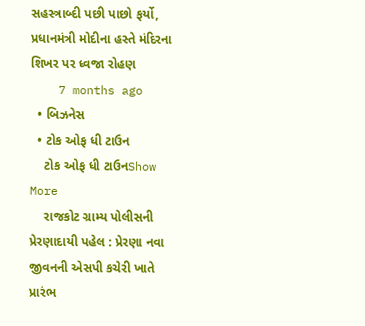સહસ્ત્રાબ્દી પછી પાછો ફર્યો, પ્રધાનમંત્રી મોદીના હસ્તે મંદિરના શિખર પર ધ્વજા રોહણ
    7 months ago
  • બિઝનેસ
  • ટોક ઓફ ધી ટાઉન
    ટોક ઓફ ધી ટાઉનShow More
    રાજકોટ ગ્રામ્ય પોલીસની પ્રેરણાદાયી પહેલ : પ્રેરણા નવા જીવનની એસપી કચેરી ખાતે પ્રારંભ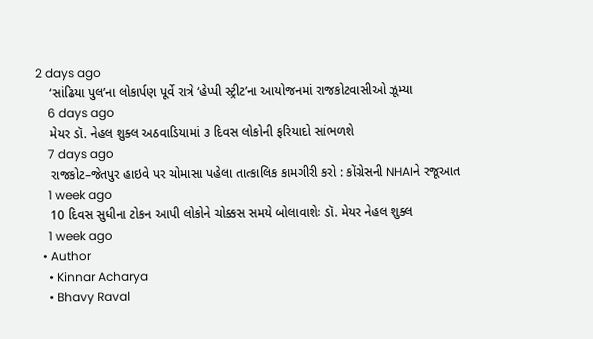2 days ago
    ‘સાંઢિયા પુલ’ના લોકાર્પણ પૂર્વે રાત્રે ‘હેપ્પી સ્ટ્રીટ’ના આયોજનમાં રાજકોટવાસીઓ ઝૂમ્યા
    6 days ago
    મેયર ડૉ. નેહલ શુક્લ અઠવાડિયામાં ૩ દિવસ લોકોની ફરિયાદો સાંભળશે
    7 days ago
    રાજકોટ–જેતપુર હાઇવે પર ચોમાસા પહેલા તાત્કાલિક કામગીરી કરો : કોંગ્રેસની NHAIને રજૂઆત
    1 week ago
    10 દિવસ સુધીના ટોકન આપી લોકોને ચોક્કસ સમયે બોલાવાશેઃ ડૉ. મેયર નેહલ શુક્લ
    1 week ago
  • Author
    • Kinnar Acharya
    • Bhavy Raval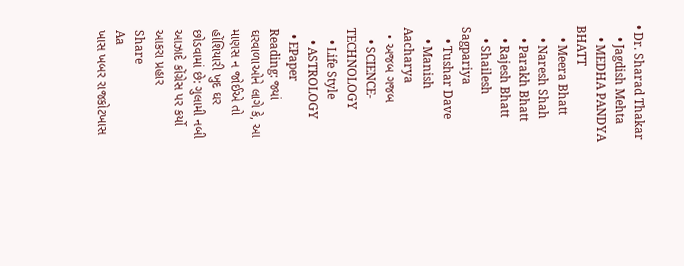• Dr. Sharad Thakar
    • Jagdish Mehta
    • MEDHA PANDYA BHATT
    • Meera Bhatt
    • Naresh Shah
    • Parakh Bhatt
    • Rajesh Bhatt
    • Shailesh Sagpariya
    • Tushar Dave
    • Manish Aacharya
  • અજબ ગજબ
    • SCIENCE-TECHNOLOGY
    • Life Style
    • ASTROLOGY
  • EPaper
Reading: જ્યાં ઘરવાળાઓને લાગે કે, આ માણસ ન જોઈએ તો હોંશિયારી ખુદ ઘર છોડવામાં છે: ગુલામી નબી આઝાદે કોંગ્રેસ પર કર્યો આકરા પ્રહાર
Share
Aa
ખાસ ખબર રાજકોટખાસ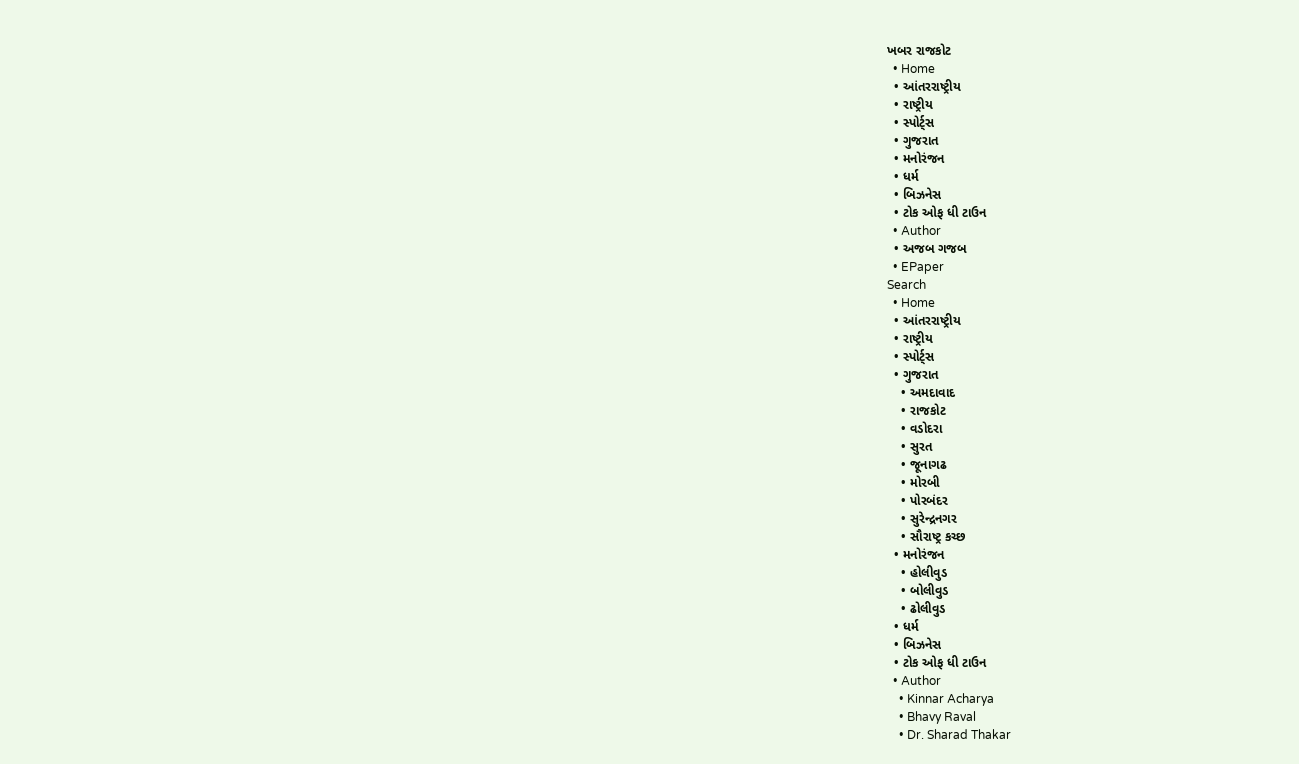ખબર રાજકોટ
  • Home
  • આંતરરાષ્ટ્રીય
  • રાષ્ટ્રીય
  • સ્પોર્ટ્સ
  • ગુજરાત
  • મનોરંજન
  • ધર્મ
  • બિઝનેસ
  • ટોક ઓફ ધી ટાઉન
  • Author
  • અજબ ગજબ
  • EPaper
Search
  • Home
  • આંતરરાષ્ટ્રીય
  • રાષ્ટ્રીય
  • સ્પોર્ટ્સ
  • ગુજરાત
    • અમદાવાદ
    • રાજકોટ
    • વડોદરા
    • સુરત
    • જૂનાગઢ
    • મોરબી
    • પોરબંદર
    • સુરેન્દ્રનગર
    • સૌરાષ્ટ્ર કચ્છ
  • મનોરંજન
    • હોલીવુડ
    • બોલીવુડ
    • ઢોલીવુડ
  • ધર્મ
  • બિઝનેસ
  • ટોક ઓફ ધી ટાઉન
  • Author
    • Kinnar Acharya
    • Bhavy Raval
    • Dr. Sharad Thakar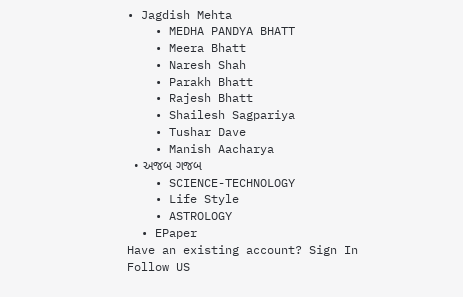• Jagdish Mehta
    • MEDHA PANDYA BHATT
    • Meera Bhatt
    • Naresh Shah
    • Parakh Bhatt
    • Rajesh Bhatt
    • Shailesh Sagpariya
    • Tushar Dave
    • Manish Aacharya
  • અજબ ગજબ
    • SCIENCE-TECHNOLOGY
    • Life Style
    • ASTROLOGY
  • EPaper
Have an existing account? Sign In
Follow US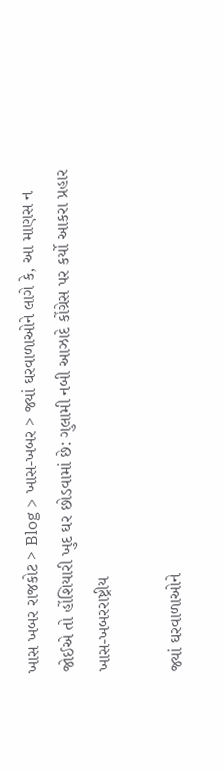ખાસ ખબર રાજકોટ > Blog > ખાસ-ખબર > જ્યાં ઘરવાળાઓને લાગે કે, આ માણસ ન જોઈએ તો હોંશિયારી ખુદ ઘર છોડવામાં છે: ગુલામી નબી આઝાદે કોંગ્રેસ પર કર્યો આકરા પ્રહાર
ખાસ-ખબરરાષ્ટ્રીય

જ્યાં ઘરવાળાઓને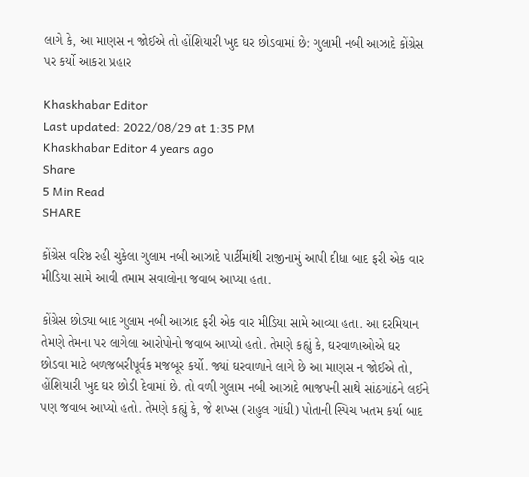લાગે કે, આ માણસ ન જોઈએ તો હોંશિયારી ખુદ ઘર છોડવામાં છે: ગુલામી નબી આઝાદે કોંગ્રેસ પર કર્યો આકરા પ્રહાર

Khaskhabar Editor
Last updated: 2022/08/29 at 1:35 PM
Khaskhabar Editor 4 years ago
Share
5 Min Read
SHARE

કોંગ્રેસ વરિષ્ઠ રહી ચુકેલા ગુલામ નબી આઝાદે પાર્ટીમાંથી રાજીનામું આપી દીધા બાદ ફરી એક વાર મીડિયા સામે આવી તમામ સવાલોના જવાબ આપ્યા હતા.

કોંગ્રેસ છોડ્યા બાદ ગુલામ નબી આઝાદ ફરી એક વાર મીડિયા સામે આવ્યા હતા. આ દરમિયાન તેમણે તેમના પર લાગેલા આરોપોનો જવાબ આપ્યો હતો. તેમણે કહ્યું કે, ઘરવાળાઓએ ઘર છોડવા માટે બળજબરીપૂર્વક મજબૂર કર્યો. જ્યાં ઘરવાળાને લાગે છે આ માણસ ન જોઈએ તો, હોંશિયારી ખુદ ઘર છોડી દેવામાં છે. તો વળી ગુલામ નબી આઝાદે ભાજપની સાથે સાંઠગાંઠને લઈને પણ જવાબ આપ્યો હતો. તેમણે કહ્યું કે, જે શખ્સ (રાહુલ ગાંધી) પોતાની સ્પિચ ખતમ કર્યા બાદ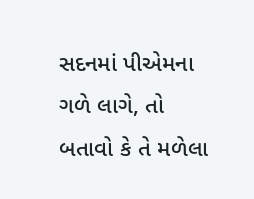સદનમાં પીએમના ગળે લાગે, તો બતાવો કે તે મળેલા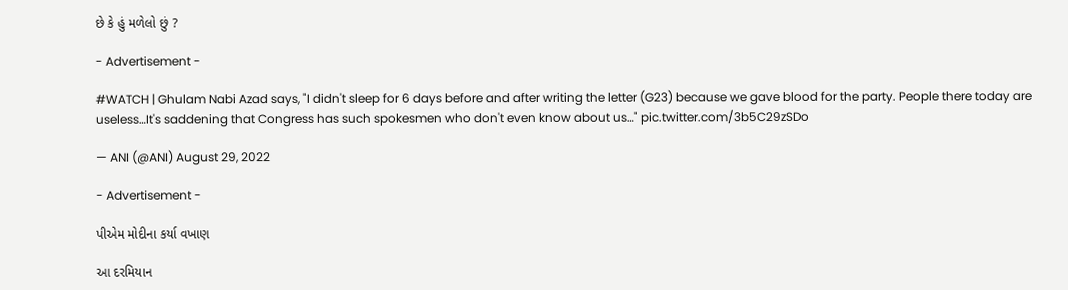છે કે હું મળેલો છું ?

- Advertisement -

#WATCH | Ghulam Nabi Azad says, "I didn't sleep for 6 days before and after writing the letter (G23) because we gave blood for the party. People there today are useless…It's saddening that Congress has such spokesmen who don't even know about us…" pic.twitter.com/3b5C29zSDo

— ANI (@ANI) August 29, 2022

- Advertisement -

પીએમ મોદીના કર્યા વખાણ

આ દરમિયાન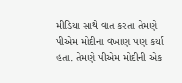મીડિયા સાથે વાત કરતા તેમણે પીએમ મોદીના વખાણ પણ કર્યા હતા. તેમણે પીએમ મોદીની એક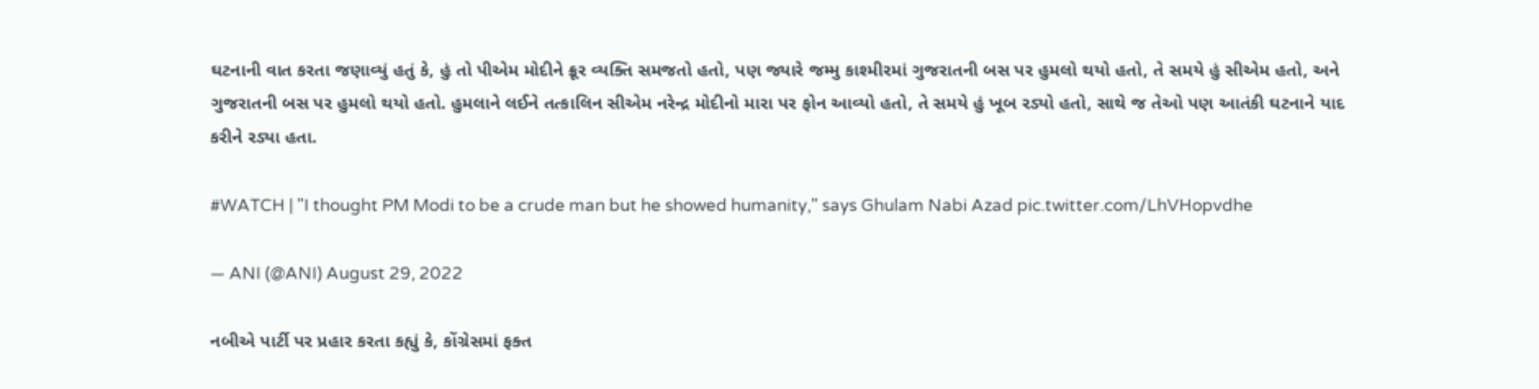ઘટનાની વાત કરતા જણાવ્યું હતું કે, હું તો પીએમ મોદીને ક્રૂર વ્યક્તિ સમજતો હતો, પણ જ્યારે જમ્મુ કાશ્મીરમાં ગુજરાતની બસ પર હુમલો થયો હતો, તે સમયે હું સીએમ હતો, અને ગુજરાતની બસ પર હુમલો થયો હતો. હુમલાને લઈને તત્કાલિન સીએમ નરેન્દ્ર મોદીનો મારા પર ફોન આવ્યો હતો, તે સમયે હું ખૂબ રડ્યો હતો, સાથે જ તેઓ પણ આતંકી ઘટનાને યાદ કરીને રડ્યા હતા.

#WATCH | "I thought PM Modi to be a crude man but he showed humanity," says Ghulam Nabi Azad pic.twitter.com/LhVHopvdhe

— ANI (@ANI) August 29, 2022

નબીએ પાર્ટી પર પ્રહાર કરતા કહ્યું કે, કોંગ્રેસમાં ફક્ત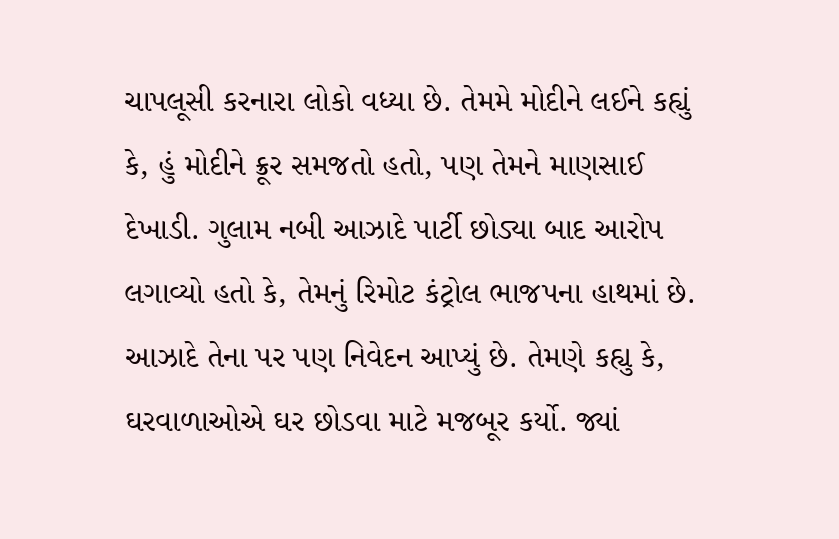ચાપલૂસી કરનારા લોકો વધ્યા છે. તેમમે મોદીને લઈને કહ્યું કે, હું મોદીને ક્રૂર સમજતો હતો, પણ તેમને માણસાઈ દેખાડી. ગુલામ નબી આઝાદે પાર્ટી છોડ્યા બાદ આરોપ લગાવ્યો હતો કે, તેમનું રિમોટ કંટ્રોલ ભાજપના હાથમાં છે. આઝાદે તેના પર પણ નિવેદન આપ્યું છે. તેમણે કહ્યુ કે, ઘરવાળાઓએ ઘર છોડવા માટે મજબૂર કર્યો. જ્યાં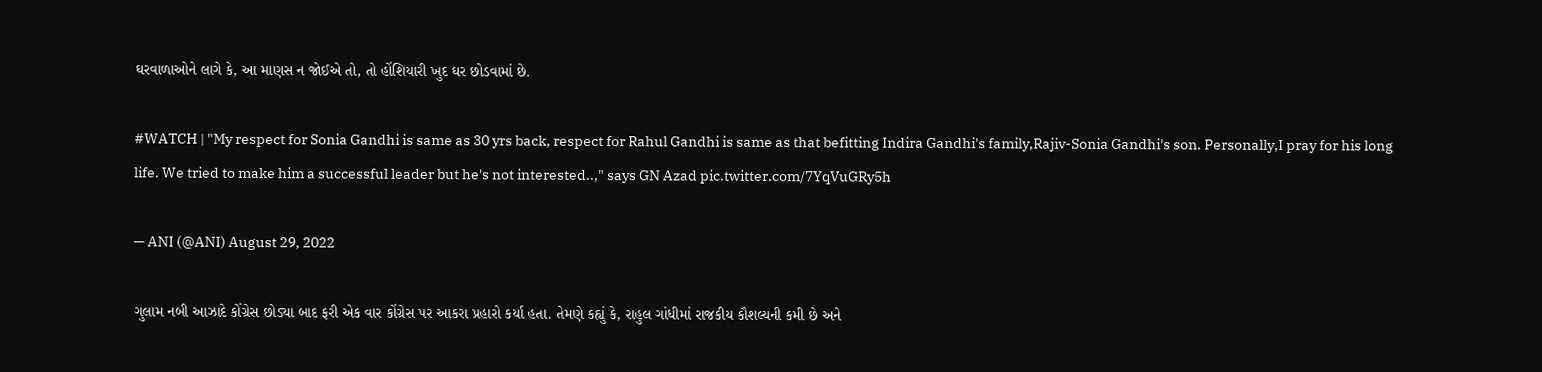ઘરવાળાઓને લાગે કે, આ માણસ ન જોઈએ તો, તો હોંશિયારી ખુદ ઘર છોડવામાં છે.

#WATCH | "My respect for Sonia Gandhi is same as 30 yrs back, respect for Rahul Gandhi is same as that befitting Indira Gandhi's family,Rajiv-Sonia Gandhi's son. Personally,I pray for his long life. We tried to make him a successful leader but he's not interested..," says GN Azad pic.twitter.com/7YqVuGRy5h

— ANI (@ANI) August 29, 2022

ગુલામ નબી આઝાદે કોંગ્રેસ છોડ્યા બાદ ફરી એક વાર કોંગ્રેસ પર આકરા પ્રહારો કર્યા હતા. તેમણે કહ્યું કે, રાહુલ ગાંધીમાં રાજકીય કૌશલ્યની કમી છે અને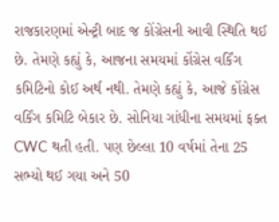રાજકારણમાં એન્ટ્રી બાદ જ કોંગ્રેસની આવી સ્થિતિ થઈ છે. તેમણે કહ્યું કે, આજના સમયમાં કોંગ્રેસ વર્કિંગ કમિટિનો કોઈ અર્થ નથી. તેમણે કહ્યું કે, આજે કોંગ્રેસ વર્કિંગ કમિટિ બેકાર છે. સોનિયા ગાંધીના સમયમાં ફક્ત CWC થતી હતી. પણ છેલ્લા 10 વર્ષમાં તેના 25 સભ્યો થઈ ગયા અને 50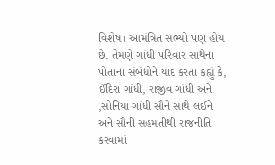વિશેષ। આમંત્રિત સભ્યો પણ હોય છે. તેમણે ગાંધી પરિવાર સાથેના પોતાના સંબંધોને યાદ કરતા કહ્યું કે, ઈંદિરા ગાંધી, રાજીવ ગાંધી અને ,સોનિયા ગાંધી સૌને સાથે લઈને અને સૌની સહમતીથી રાજનીતિ કરવામાં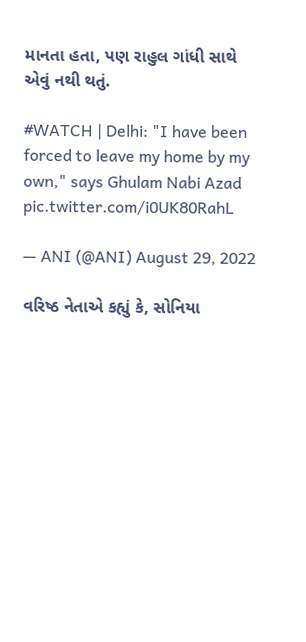માનતા હતા, પણ રાહુલ ગાંધી સાથે એવું નથી થતું.

#WATCH | Delhi: "I have been forced to leave my home by my own," says Ghulam Nabi Azad pic.twitter.com/i0UK80RahL

— ANI (@ANI) August 29, 2022

વરિષ્ઠ નેતાએ કહ્યું કે, સોનિયા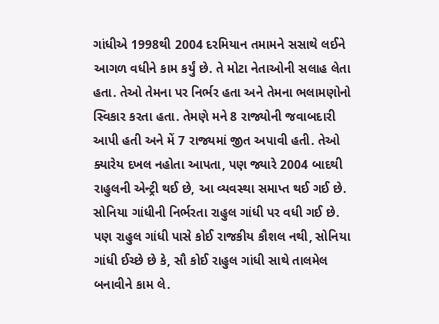ગાંધીએ 1998થી 2004 દરમિયાન તમામને સસાથે લઈને આગળ વધીને કામ કર્યું છે. તે મોટા નેતાઓની સલાહ લેતા હતા. તેઓ તેમના પર નિર્ભર હતા અને તેમના ભલામણોનો સ્વિકાર કરતા હતા. તેમણે મને 8 રાજ્યોની જવાબદારી આપી હતી અને મેં 7 રાજ્યમાં જીત અપાવી હતી. તેઓ ક્યારેય દખલ નહોતા આપતા, પણ જ્યારે 2004 બાદથી રાહુલની એન્ટ્રી થઈ છે, આ વ્યવસ્થા સમાપ્ત થઈ ગઈ છે. સોનિયા ગાંધીની નિર્ભરતા રાહુલ ગાંધી પર વધી ગઈ છે. પણ રાહુલ ગાંધી પાસે કોઈ રાજકીય કૌશલ નથી, સોનિયા ગાંધી ઈચ્છે છે કે, સૌ કોઈ રાહુલ ગાંધી સાથે તાલમેલ બનાવીને કામ લે.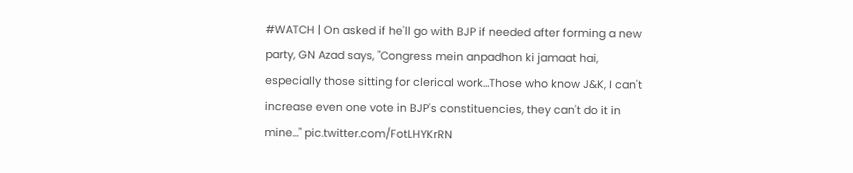#WATCH | On asked if he'll go with BJP if needed after forming a new party, GN Azad says, "Congress mein anpadhon ki jamaat hai, especially those sitting for clerical work…Those who know J&K, I can't increase even one vote in BJP's constituencies, they can't do it in mine…" pic.twitter.com/FotLHYKrRN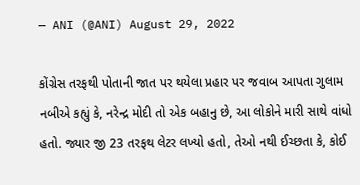— ANI (@ANI) August 29, 2022

કોંગ્રેસ તરફથી પોતાની જાત પર થયેલા પ્રહાર પર જવાબ આપતા ગુલામ નબીએ કહ્યું કે, નરેન્દ્ર મોદી તો એક બહાનુ છે, આ લોકોને મારી સાથે વાંધો હતો. જ્યાર જી 23 તરફથ લેટર લખ્યો હતો, તેઓ નથી ઈચ્છતા કે, કોઈ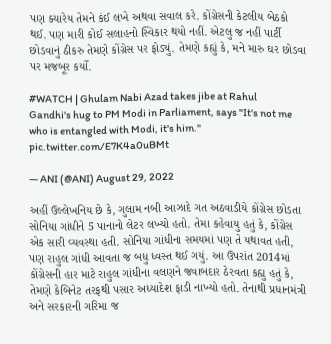પણ ક્યારેય તેમને કંઈ લખે અથવા સવાલ કરે. કોંગ્રેસની કેટલીય બેઠકો થઈ. પણ મારી કોઈ સલાહનો સ્વિકાર થયો નહીં. એટલુ જ નહીં પાર્ટી છોડવાનું ઠીકરુ તેમણે કોંગ્રેસ પર ફોડ્યું. તેમણે કહ્યું કે, મને મારુ ઘર છોડવા પર મજબૂર કર્યો.

#WATCH | Ghulam Nabi Azad takes jibe at Rahul Gandhi's hug to PM Modi in Parliament, says "It's not me who is entangled with Modi, it's him." pic.twitter.com/E7K4a0uBMt

— ANI (@ANI) August 29, 2022

અહીં ઉલ્લેખનિય છે કે, ગુલામ નબી આઝાદે ગત અઠવાડીયે કોંગ્રેસ છોડતા સોનિયા ગાંધીને 5 પાનાનો લેટર લખ્યો હતો. તેમા કહેવાયુ હતું કે, કોંગ્રેસ એક સારી વ્યવસ્થા હતી. સોનિયા ગાંધીના સમયમાં પણ તે યથાવત હતી, પણ રાહુલ ગાંધી આવતા જ બધુ ધ્વસ્ત થઈ ગયું. આ ઉપરાંત 2014માં કોંગ્રેસની હાર માટે રાહુલ ગાંધીના વલણને જવાબદાર ઠેરવતા કહ્યુ હતું કે, તેમણે કેબિનેટ તરફથી પસાર અધ્યાદેશ ફાડી નાખ્યો હતો. તેનાથી પ્રધાનમંત્રી અને સરકારની ગરિમા જ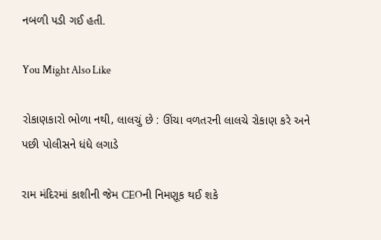નબળી પડી ગઈ હતી.

You Might Also Like

રોકાણકારો ભોળા નથી, લાલચું છે : ઊંચા વળતરની લાલચે રોકાણ કરે અને પછી પોલીસને ધંધે લગાડે

રામ મંદિરમાં કાશીની જેમ CEOની નિમણૂક થઈ શકે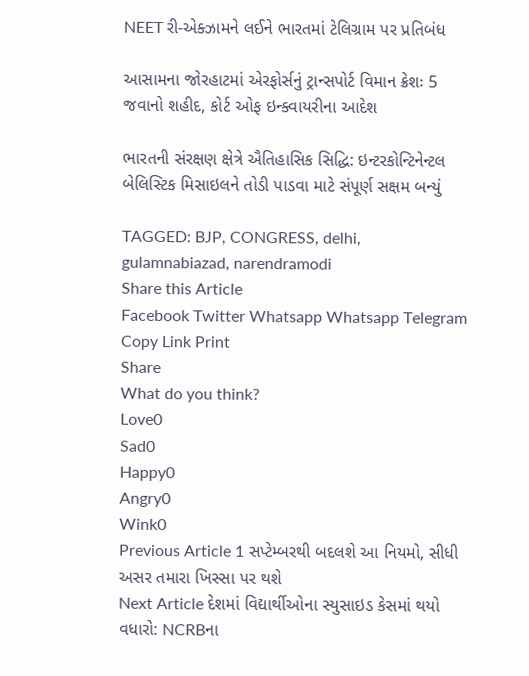NEET રી-એક્ઝામને લઈને ભારતમાં ટેલિગ્રામ પર પ્રતિબંધ

આસામના જોરહાટમાં એરફોર્સનું ટ્રાન્સપોર્ટ વિમાન ક્રેશઃ 5 જવાનો શહીદ, કોર્ટ ઓફ ઇન્ક્વાયરીના આદેશ

ભારતની સંરક્ષણ ક્ષેત્રે ઐતિહાસિક સિદ્ધિ: ઇન્ટરકોન્ટિનેન્ટલ બેલિસ્ટિક મિસાઇલને તોડી પાડવા માટે સંપૂર્ણ સક્ષમ બન્યું

TAGGED: BJP, CONGRESS, delhi, gulamnabiazad, narendramodi
Share this Article
Facebook Twitter Whatsapp Whatsapp Telegram Copy Link Print
Share
What do you think?
Love0
Sad0
Happy0
Angry0
Wink0
Previous Article 1 સપ્ટેમ્બરથી બદલશે આ નિયમો, સીધી અસર તમારા ખિસ્સા પર થશે
Next Article દેશમાં વિદ્યાર્થીઓના સ્યુસાઇડ કેસમાં થયો વધારો: NCRBના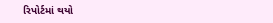રિપોર્ટમાં થયો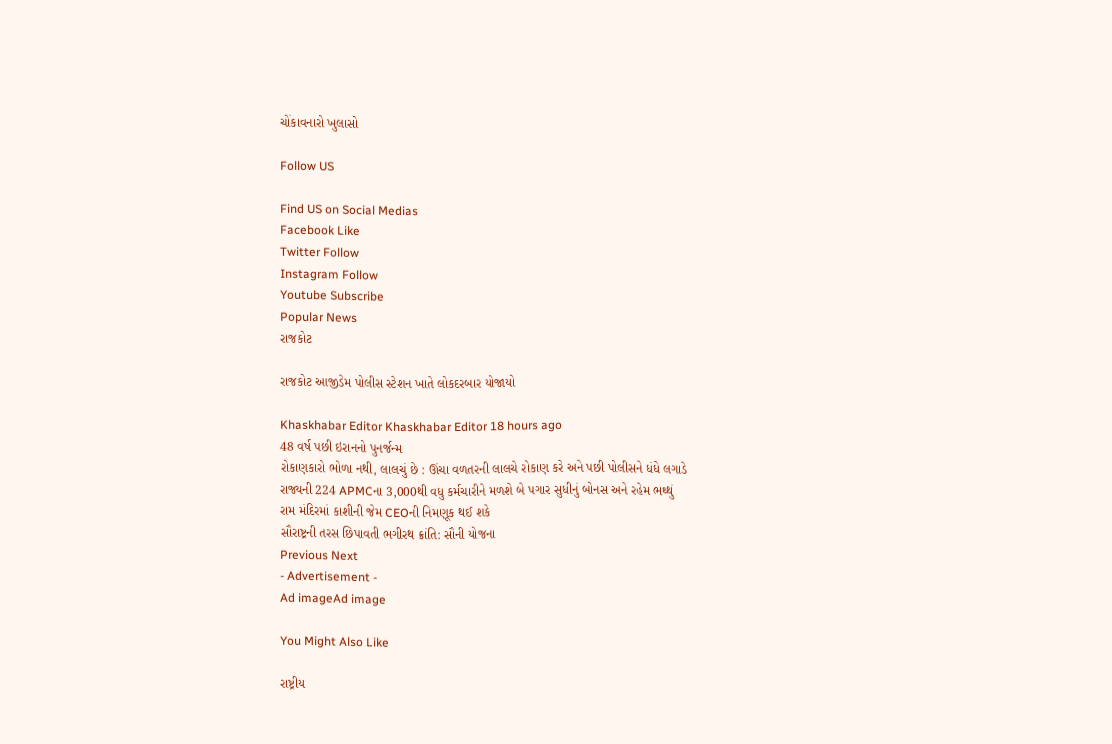ચોંકાવનારો ખુલાસો

Follow US

Find US on Social Medias
Facebook Like
Twitter Follow
Instagram Follow
Youtube Subscribe
Popular News
રાજકોટ

રાજકોટ આજીડેમ પોલીસ સ્ટેશન ખાતે લોકદરબાર યોજાયો

Khaskhabar Editor Khaskhabar Editor 18 hours ago
48 વર્ષ પછી ઇરાનનો પુનર્જન્મ
રોકાણકારો ભોળા નથી, લાલચું છે : ઊંચા વળતરની લાલચે રોકાણ કરે અને પછી પોલીસને ધંધે લગાડે
રાજ્યની 224 APMCના 3,000થી વધુ કર્મચારીને મળશે બે પગાર સુધીનું બોનસ અને રહેમ ભથ્થું
રામ મંદિરમાં કાશીની જેમ CEOની નિમણૂક થઈ શકે
સૌરાષ્ટ્રની તરસ છિપાવતી ભગીરથ ક્રાંતિ: સૌની યોજના
Previous Next
- Advertisement -
Ad imageAd image

You Might Also Like

રાષ્ટ્રીય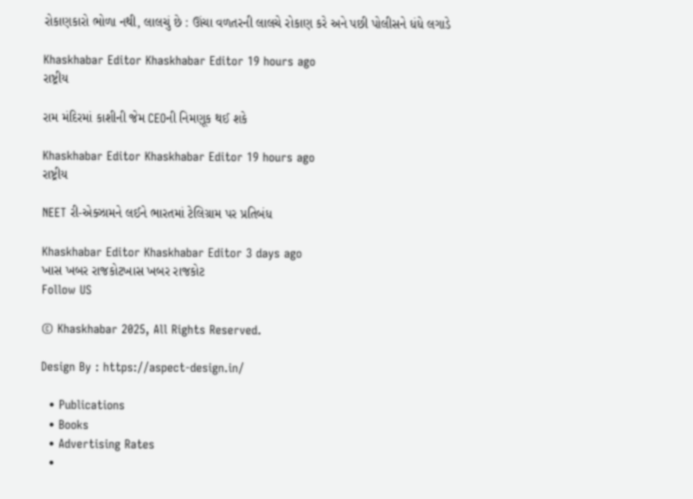રોકાણકારો ભોળા નથી, લાલચું છે : ઊંચા વળતરની લાલચે રોકાણ કરે અને પછી પોલીસને ધંધે લગાડે

Khaskhabar Editor Khaskhabar Editor 19 hours ago
રાષ્ટ્રીય

રામ મંદિરમાં કાશીની જેમ CEOની નિમણૂક થઈ શકે

Khaskhabar Editor Khaskhabar Editor 19 hours ago
રાષ્ટ્રીય

NEET રી-એક્ઝામને લઈને ભારતમાં ટેલિગ્રામ પર પ્રતિબંધ

Khaskhabar Editor Khaskhabar Editor 3 days ago
ખાસ ખબર રાજકોટખાસ ખબર રાજકોટ
Follow US

© Khaskhabar 2025, All Rights Reserved.

Design By : https://aspect-design.in/

  • Publications
  • Books
  • Advertising Rates
  •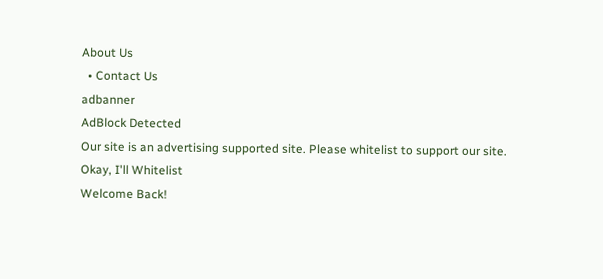About Us
  • Contact Us
adbanner
AdBlock Detected
Our site is an advertising supported site. Please whitelist to support our site.
Okay, I'll Whitelist
Welcome Back!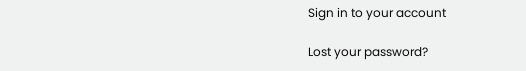Sign in to your account

Lost your password?